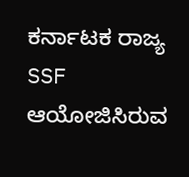ಕರ್ನಾಟಕ ರಾಜ್ಯ SSF ಆಯೋಜಿಸಿರುವ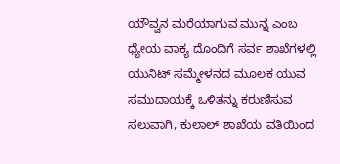ಯೌವ್ವನ ಮರೆಯಾಗುವ ಮುನ್ನ ಎಂಬ ಧ್ಯೇಯ ವಾಕ್ಯ ದೊಂದಿಗೆ ಸರ್ವ ಶಾಖೆಗಳಲ್ಲಿ ಯುನಿಟ್ ಸಮ್ಮೇಳನದ ಮೂಲಕ ಯುವ ಸಮುದಾಯಕ್ಕೆ ಒಳಿತನ್ನು ಕರುಣಿಸುವ ಸಲುವಾಗಿ, ಕುಲಾಲ್ ಶಾಖೆಯ ವತಿಯಿಂದ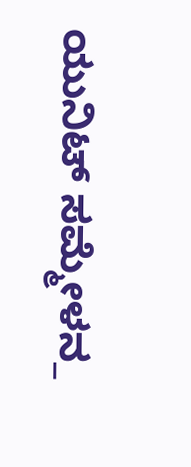ಯುನಿಟ್ ಸಮ್ಮೇಳನ_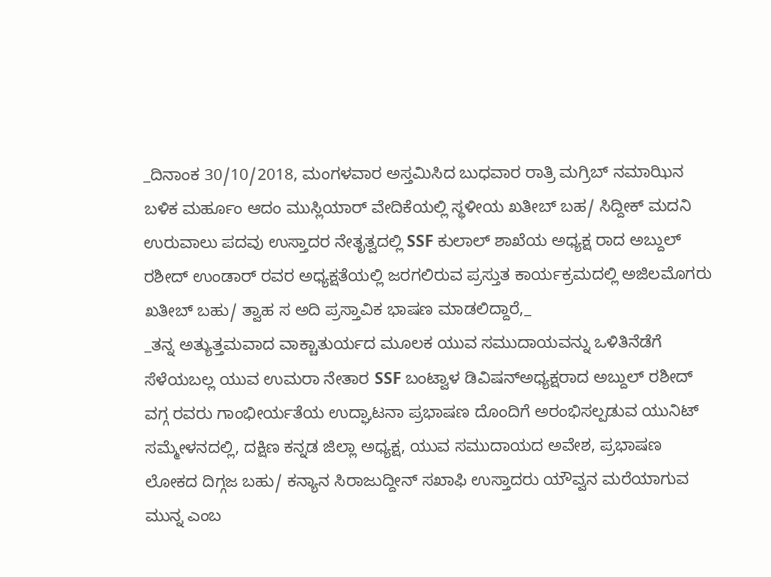_ದಿನಾಂಕ 30/10/2018, ಮಂಗಳವಾರ ಅಸ್ತಮಿಸಿದ ಬುಧವಾರ ರಾತ್ರಿ ಮಗ್ರಿಬ್ ನಮಾಝಿನ ಬಳಿಕ ಮರ್ಹೂಂ ಆದಂ ಮುಸ್ಲಿಯಾರ್ ವೇದಿಕೆಯಲ್ಲಿ ಸ್ಥಳೀಯ ಖತೀಬ್ ಬಹ/ ಸಿದ್ದೀಕ್ ಮದನಿ ಉರುವಾಲು ಪದವು ಉಸ್ತಾದರ ನೇತೃತ್ವದಲ್ಲಿ SSF ಕುಲಾಲ್ ಶಾಖೆಯ ಅಧ್ಯಕ್ಷ ರಾದ ಅಬ್ದುಲ್ ರಶೀದ್ ಉಂಡಾರ್ ರವರ ಅಧ್ಯಕ್ಷತೆಯಲ್ಲಿ ಜರಗಲಿರುವ ಪ್ರಸ್ತುತ ಕಾರ್ಯಕ್ರಮದಲ್ಲಿ ಅಜಿಲಮೊಗರು ಖತೀಬ್ ಬಹು/ ತ್ವಾಹ ಸ ಅದಿ ಪ್ರಸ್ತಾವಿಕ ಭಾಷಣ ಮಾಡಲಿದ್ದಾರೆ,_
_ತನ್ನ ಅತ್ಯುತ್ತಮವಾದ ವಾಕ್ಚಾತುರ್ಯದ ಮೂಲಕ ಯುವ ಸಮುದಾಯವನ್ನು ಒಳಿತಿನೆಡೆಗೆ ಸೆಳೆಯಬಲ್ಲ ಯುವ ಉಮರಾ ನೇತಾರ SSF ಬಂಟ್ವಾಳ ಡಿವಿಷನ್ಅಧ್ಯಕ್ಷರಾದ ಅಬ್ದುಲ್ ರಶೀದ್ ವಗ್ಗ ರವರು ಗಾಂಭೀರ್ಯತೆಯ ಉದ್ಘಾಟನಾ ಪ್ರಭಾಷಣ ದೊಂದಿಗೆ ಅರಂಭಿಸಲ್ಪಡುವ ಯುನಿಟ್ ಸಮ್ಮೇಳನದಲ್ಲಿ, ದಕ್ಷಿಣ ಕನ್ನಡ ಜಿಲ್ಲಾ ಅಧ್ಯಕ್ಷ, ಯುವ ಸಮುದಾಯದ ಅವೇಶ, ಪ್ರಭಾಷಣ ಲೋಕದ ದಿಗ್ಗಜ ಬಹು/ ಕನ್ಯಾನ ಸಿರಾಜುದ್ದೀನ್ ಸಖಾಫಿ ಉಸ್ತಾದರು ಯೌವ್ವನ ಮರೆಯಾಗುವ ಮುನ್ನ ಎಂಬ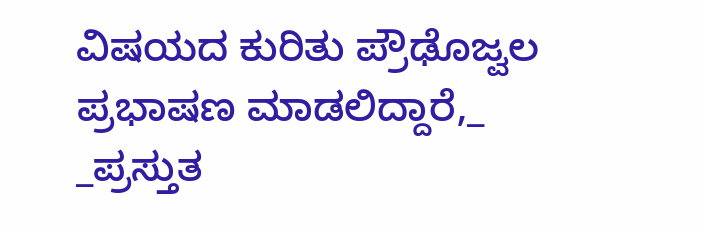ವಿಷಯದ ಕುರಿತು ಪ್ರೌಢೊಜ್ವಲ ಪ್ರಭಾಷಣ ಮಾಡಲಿದ್ದಾರೆ,_
_ಪ್ರಸ್ತುತ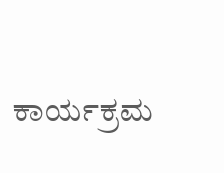ಕಾರ್ಯಕ್ರಮ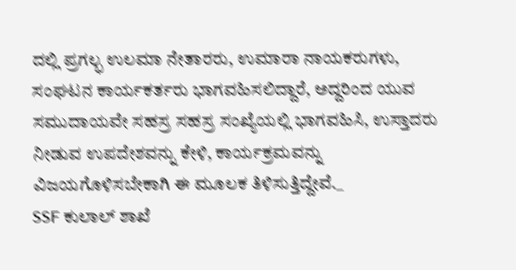ದಲ್ಲಿ ಪ್ರಗಲ್ಭ ಉಲಮಾ ನೇತಾರರು, ಉಮಾರಾ ನಾಯಕರುಗಳು, ಸಂಘಟನ ಕಾರ್ಯಕರ್ತರು ಭಾಗವಹಿಸಲಿದ್ದಾರೆ, ಅದ್ದರಿಂದ ಯುವ ಸಮುದಾಯವೇ ಸಹಸ್ರ ಸಹಸ್ರ ಸಂಖ್ಯೆಯಲ್ಲಿ ಭಾಗವಹಿಸಿ, ಉಸ್ತಾದರು ನೀಡುವ ಉಪದೇಶವನ್ನು ಕೇಳಿ, ಕಾರ್ಯಕ್ರಮವನ್ನು ವಿಜಯಗೊಳಿಸಬೇಕಾಗಿ ಈ ಮೂಲಕ ತಿಳಿಸುತ್ತಿದ್ದೇವೆ._
SSF ಕುಲಾಲ್ ಶಾಖೆ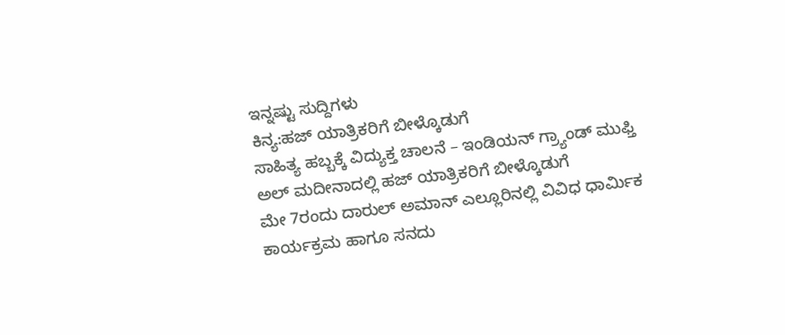ಇನ್ನಷ್ಟು ಸುದ್ದಿಗಳು
ಕಿನ್ಯ:ಹಜ್ ಯಾತ್ರಿಕರಿಗೆ ಬೀಳ್ಕೊಡುಗೆ
ಸಾಹಿತ್ಯ ಹಬ್ಬಕ್ಕೆ ವಿದ್ಯುಕ್ತ ಚಾಲನೆ – ಇಂಡಿಯನ್ ಗ್ರ್ಯಾಂಡ್ ಮುಫ್ತಿ
ಅಲ್ ಮದೀನಾದಲ್ಲಿ ಹಜ್ ಯಾತ್ರಿಕರಿಗೆ ಬೀಳ್ಕೊಡುಗೆ
ಮೇ 7ರಂದು ದಾರುಲ್ ಅಮಾನ್ ಎಲ್ಲೂರಿನಲ್ಲಿ ವಿವಿಧ ಧಾರ್ಮಿಕ ಕಾರ್ಯಕ್ರಮ ಹಾಗೂ ಸನದು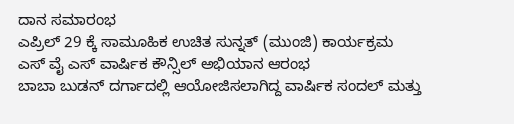ದಾನ ಸಮಾರಂಭ
ಎಪ್ರಿಲ್ 29 ಕ್ಕೆ ಸಾಮೂಹಿಕ ಉಚಿತ ಸುನ್ನತ್ (ಮುಂಜಿ) ಕಾರ್ಯಕ್ರಮ
ಎಸ್ ವೈ ಎಸ್ ವಾರ್ಷಿಕ ಕೌನ್ಸಿಲ್ ಅಭಿಯಾನ ಆರಂಭ
ಬಾಬಾ ಬುಡನ್ ದರ್ಗಾದಲ್ಲಿ ಆಯೋಜಿಸಲಾಗಿದ್ದ ವಾರ್ಷಿಕ ಸಂದಲ್ ಮತ್ತು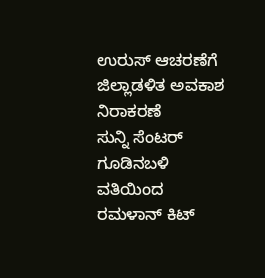ಉರುಸ್ ಆಚರಣೆಗೆ ಜಿಲ್ಲಾಡಳಿತ ಅವಕಾಶ ನಿರಾಕರಣೆ
ಸುನ್ನಿ ಸೆಂಟರ್ ಗೂಡಿನಬಳಿ ವತಿಯಿಂದ ರಮಳಾನ್ ಕಿಟ್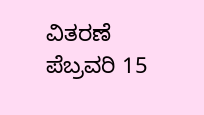ವಿತರಣೆ
ಪೆಬ್ರವರಿ 15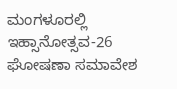ಮಂಗಳೂರಲ್ಲಿ ಇಹ್ಸಾನೋತ್ಸವ-26 ಘೋಷಣಾ ಸಮಾವೇಶ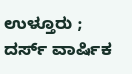ಉಳ್ತೂರು ; ದರ್ಸ್ ವಾರ್ಷಿಕ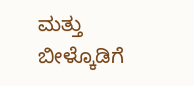ಮತ್ತು ಬೀಳ್ಕೊಡಿಗೆ